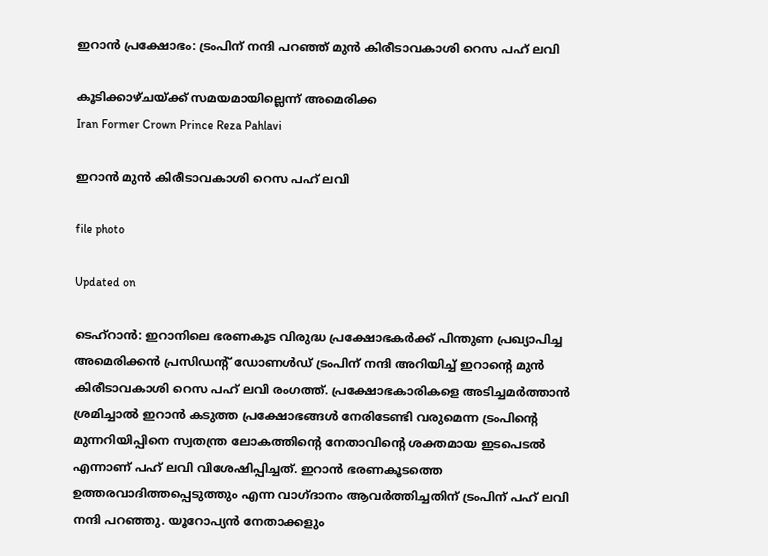ഇറാൻ പ്രക്ഷോഭം: ട്രംപിന് നന്ദി പറഞ്ഞ് മുൻ കിരീടാവകാശി റെസ പഹ് ലവി

കൂടിക്കാഴ്ചയ്ക്ക് സമയമായില്ലെന്ന് അമെരിക്ക
Iran Former Crown Prince Reza Pahlavi

ഇറാൻ മുൻ കിരീടാവകാശി റെസ പഹ് ലവി

file photo

Updated on

ടെഹ്റാൻ: ഇറാനിലെ ഭരണകൂട വിരുദ്ധ പ്രക്ഷോഭകർക്ക് പിന്തുണ പ്രഖ്യാപിച്ച അമെരിക്കൻ പ്രസിഡന്‍റ് ഡോണൾഡ് ട്രംപിന് നന്ദി അറിയിച്ച് ഇറാന്‍റെ മുൻ കിരീടാവകാശി റെസ പഹ് ലവി രംഗത്ത്. പ്രക്ഷോഭകാരികളെ അടിച്ചമർത്താൻ ശ്രമിച്ചാൽ ഇറാൻ കടുത്ത പ്രക്ഷോഭങ്ങൾ നേരിടേണ്ടി വരുമെന്ന ട്രംപിന്‍റെ മുന്നറിയിപ്പിനെ സ്വതന്ത്ര ലോകത്തിന്‍റെ നേതാവിന്‍റെ ശക്തമായ ഇടപെടൽ എന്നാണ് പഹ് ലവി വിശേഷിപ്പിച്ചത്. ഇറാൻ ഭരണകൂടത്തെ ഉത്തരവാദിത്തപ്പെടുത്തും എന്ന വാഗ്ദാനം ആവർത്തിച്ചതിന് ട്രംപിന് പഹ് ലവി നന്ദി പറഞ്ഞു. യൂറോപ്യൻ നേതാക്കളും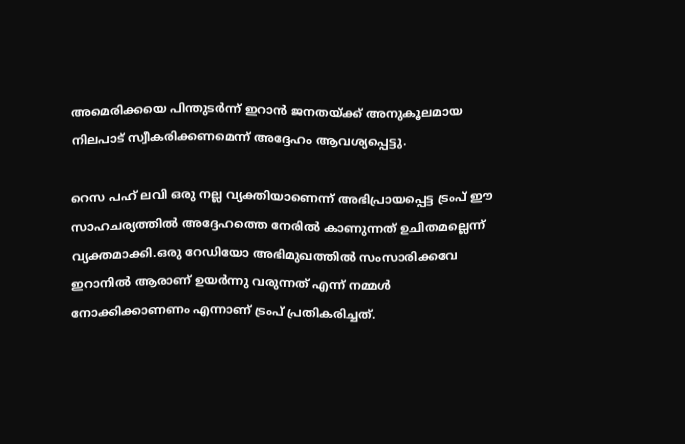അമെരിക്കയെ പിന്തുടർന്ന് ഇറാൻ ജനതയ്ക്ക് അനുകൂലമായ നിലപാട് സ്വീകരിക്കണമെന്ന് അദ്ദേഹം ആവശ്യപ്പെട്ടു.

റെസ പഹ് ലവി ഒരു നല്ല വ്യക്തിയാണെന്ന് അഭിപ്രായപ്പെട്ട ട്രംപ് ഈ സാഹചര്യത്തിൽ അദ്ദേഹത്തെ നേരിൽ കാണുന്നത് ഉചിതമല്ലെന്ന് വ്യക്തമാക്കി.ഒരു റേഡിയോ അഭിമുഖത്തിൽ സംസാരിക്കവേ ഇറാനിൽ ആരാണ് ഉയർന്നു വരുന്നത് എന്ന് നമ്മൾ നോക്കിക്കാണണം എന്നാണ് ട്രംപ് പ്രതികരിച്ചത്.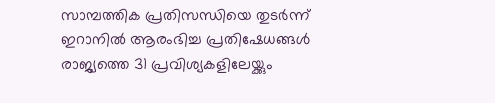സാമ്പത്തിക പ്രതിസന്ധിയെ തുടർന്ന് ഇറാനിൽ ആരംഭിച്ച പ്രതിഷേധങ്ങൾ രാജ്യത്തെ 31 പ്രവിശ്യകളിലേയ്ക്കും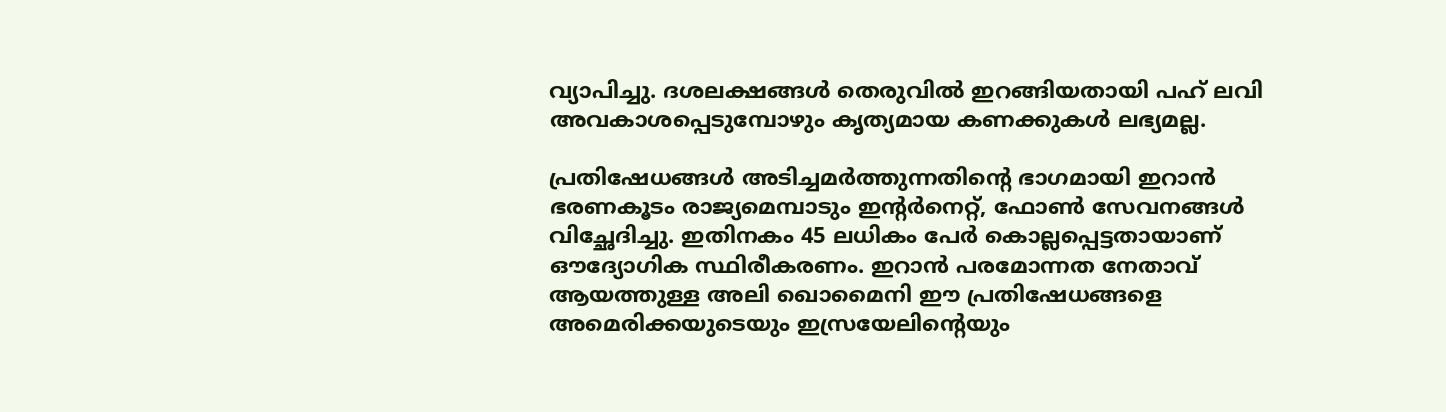വ്യാപിച്ചു. ദശലക്ഷങ്ങൾ തെരുവിൽ ഇറങ്ങിയതായി പഹ് ലവി അവകാശപ്പെടുമ്പോഴും കൃത്യമായ കണക്കുകൾ ലഭ്യമല്ല.

പ്രതിഷേധങ്ങൾ അടിച്ചമർത്തുന്നതിന്‍റെ ഭാഗമായി ഇറാൻ ഭരണകൂടം രാജ്യമെമ്പാടും ഇന്‍റർനെറ്റ്, ഫോൺ സേവനങ്ങൾ വിച്ഛേദിച്ചു. ഇതിനകം 45 ലധികം പേർ കൊല്ലപ്പെട്ടതായാണ് ഔദ്യോഗിക സ്ഥിരീകരണം. ഇറാൻ പരമോന്നത നേതാവ് ആയത്തുള്ള അലി ഖൊമൈനി ഈ പ്രതിഷേധങ്ങളെ അമെരിക്കയുടെയും ഇസ്രയേലിന്‍റെയും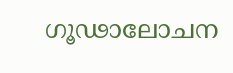ഗൂഢാലോചന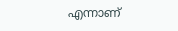എന്നാണ്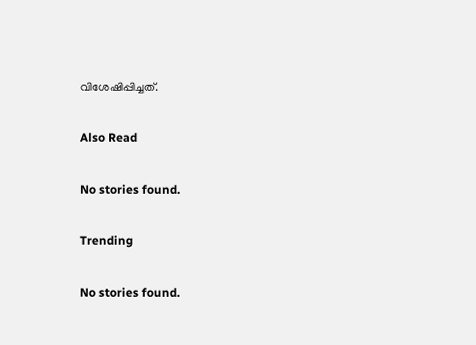വിശേഷിപ്പിച്ചത്.

Also Read

No stories found.

Trending

No stories found.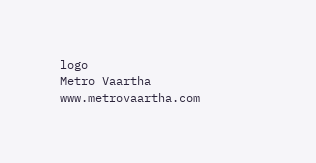logo
Metro Vaartha
www.metrovaartha.com